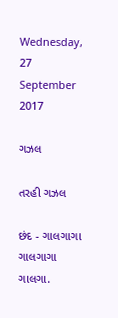Wednesday, 27 September 2017

ગઝલ

તરહી ગઝલ

છંદ - ગાલગાગા ગાલગાગા ગાલગા.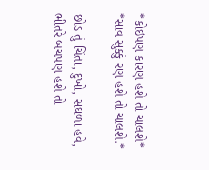*કોઇપણ કારણ હશે તો ચાલશે*
*સાવ સુક્કું રણ હશે તો ચાલશે.*

છોડ તું ચિંતા, દુખો, સઘળા હવે,
ભીતરે બચપણ હશે તો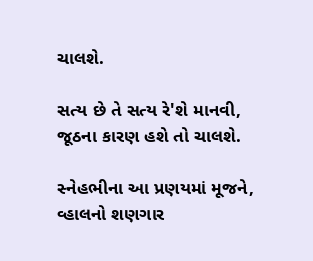ચાલશે.

સત્ય છે તે સત્ય રે'શે માનવી,
જૂઠના કારણ હશે તો ચાલશે.

સ્નેહભીના આ પ્રણયમાં મૂજને,
વ્હાલનો શણગાર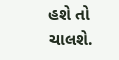હશે તો ચાલશે.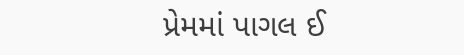પ્રેમમાં પાગલ ઈ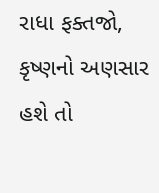રાધા ફક્તજો,
કૃષ્ણનો અણસાર હશે તો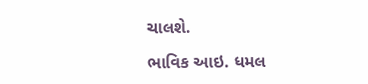ચાલશે.

ભાવિક આઇ. ધમલ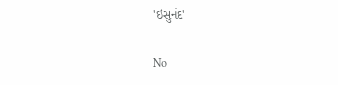'ઇસુનંદ'

No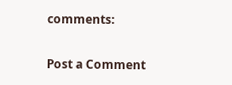comments:

Post a Comment